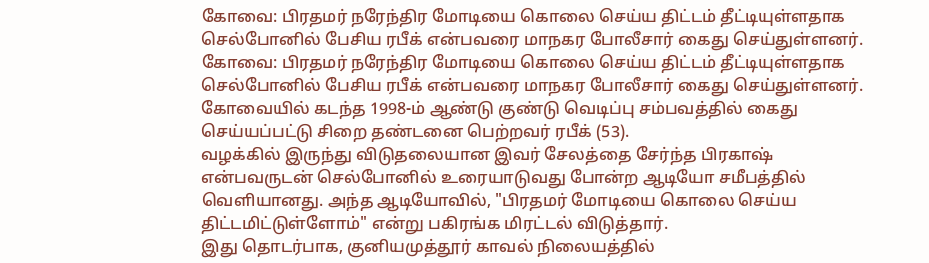கோவை: பிரதமர் நரேந்திர மோடியை கொலை செய்ய திட்டம் தீட்டியுள்ளதாக செல்போனில் பேசிய ரபீக் என்பவரை மாநகர போலீசார் கைது செய்துள்ளனர்.
கோவை: பிரதமர் நரேந்திர மோடியை கொலை செய்ய திட்டம் தீட்டியுள்ளதாக செல்போனில் பேசிய ரபீக் என்பவரை மாநகர போலீசார் கைது செய்துள்ளனர்.
கோவையில் கடந்த 1998-ம் ஆண்டு குண்டு வெடிப்பு சம்பவத்தில் கைது செய்யப்பட்டு சிறை தண்டனை பெற்றவர் ரபீக் (53).
வழக்கில் இருந்து விடுதலையான இவர் சேலத்தை சேர்ந்த பிரகாஷ் என்பவருடன் செல்போனில் உரையாடுவது போன்ற ஆடியோ சமீபத்தில் வெளியானது. அந்த ஆடியோவில், "பிரதமர் மோடியை கொலை செய்ய திட்டமிட்டுள்ளோம்" என்று பகிரங்க மிரட்டல் விடுத்தார்.
இது தொடர்பாக, குனியமுத்தூர் காவல் நிலையத்தில்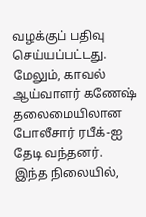வழக்குப் பதிவு செய்யப்பட்டது. மேலும், காவல் ஆய்வாளர் கணேஷ் தலைமையிலான போலீசார் ரபீக்-ஐ தேடி வந்தனர்.
இந்த நிலையில்,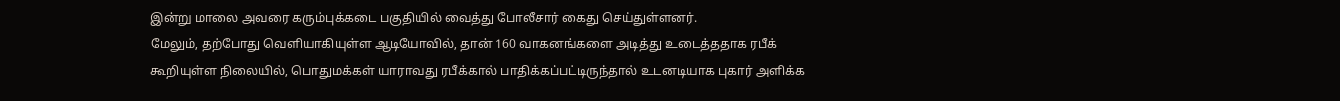இன்று மாலை அவரை கரும்புக்கடை பகுதியில் வைத்து போலீசார் கைது செய்துள்ளனர்.
மேலும், தற்போது வெளியாகியுள்ள ஆடியோவில், தான் 160 வாகனங்களை அடித்து உடைத்ததாக ரபீக் கூறியுள்ள நிலையில், பொதுமக்கள் யாராவது ரபீக்கால் பாதிக்கப்பட்டிருந்தால் உடனடியாக புகார் அளிக்க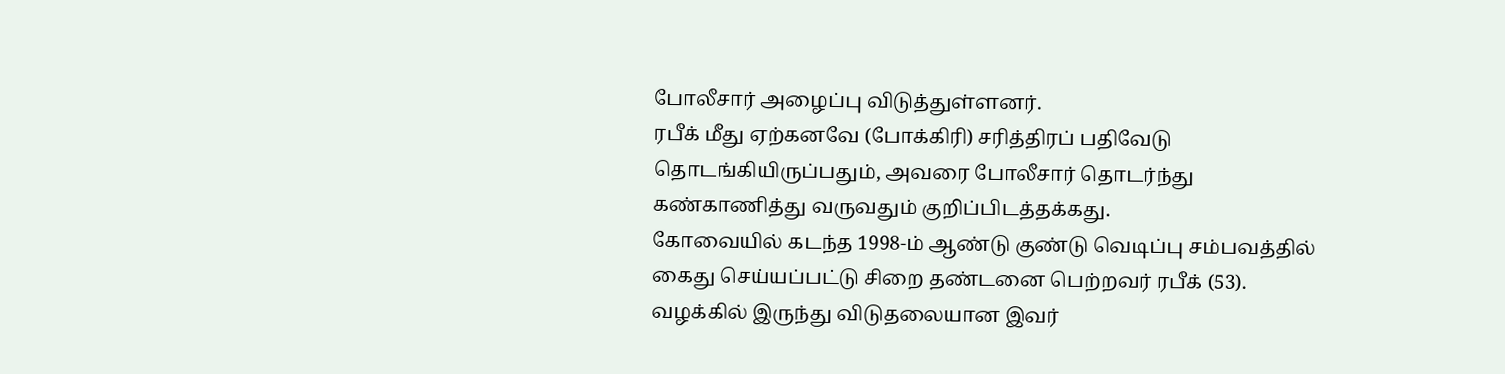போலீசார் அழைப்பு விடுத்துள்ளனர்.
ரபீக் மீது ஏற்கனவே (போக்கிரி) சரித்திரப் பதிவேடு தொடங்கியிருப்பதும், அவரை போலீசார் தொடர்ந்து கண்காணித்து வருவதும் குறிப்பிடத்தக்கது.
கோவையில் கடந்த 1998-ம் ஆண்டு குண்டு வெடிப்பு சம்பவத்தில் கைது செய்யப்பட்டு சிறை தண்டனை பெற்றவர் ரபீக் (53).
வழக்கில் இருந்து விடுதலையான இவர்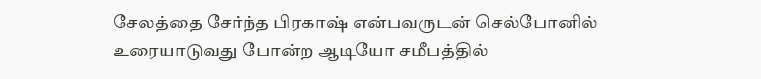சேலத்தை சேர்ந்த பிரகாஷ் என்பவருடன் செல்போனில் உரையாடுவது போன்ற ஆடியோ சமீபத்தில்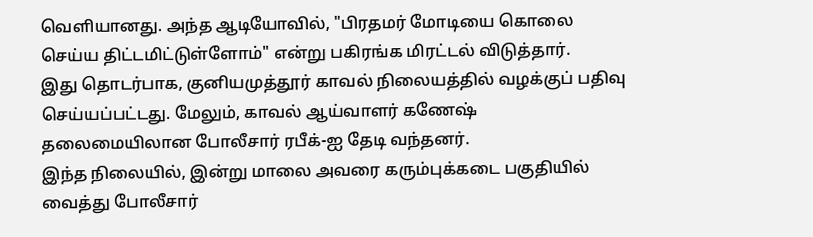வெளியானது. அந்த ஆடியோவில், "பிரதமர் மோடியை கொலை செய்ய திட்டமிட்டுள்ளோம்" என்று பகிரங்க மிரட்டல் விடுத்தார்.
இது தொடர்பாக, குனியமுத்தூர் காவல் நிலையத்தில் வழக்குப் பதிவு செய்யப்பட்டது. மேலும், காவல் ஆய்வாளர் கணேஷ் தலைமையிலான போலீசார் ரபீக்-ஐ தேடி வந்தனர்.
இந்த நிலையில், இன்று மாலை அவரை கரும்புக்கடை பகுதியில் வைத்து போலீசார்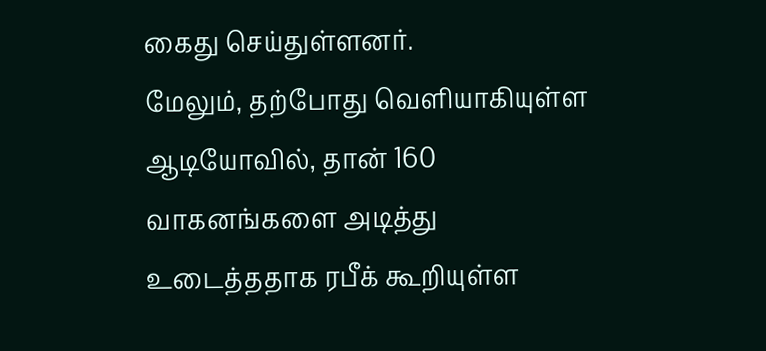கைது செய்துள்ளனர்.
மேலும், தற்போது வெளியாகியுள்ள ஆடியோவில், தான் 160 வாகனங்களை அடித்து உடைத்ததாக ரபீக் கூறியுள்ள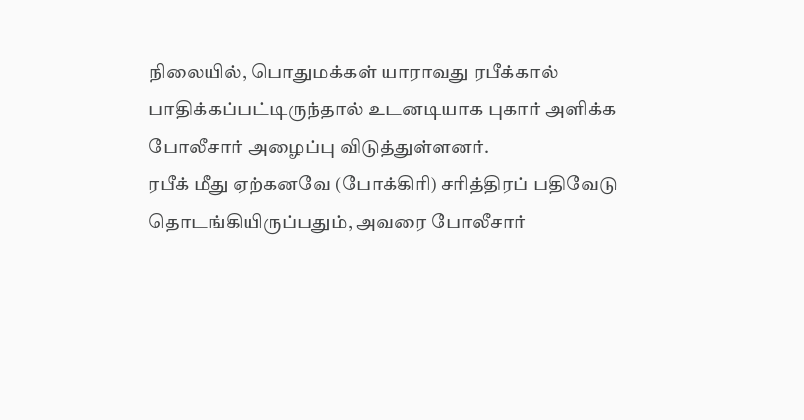நிலையில், பொதுமக்கள் யாராவது ரபீக்கால் பாதிக்கப்பட்டிருந்தால் உடனடியாக புகார் அளிக்க போலீசார் அழைப்பு விடுத்துள்ளனர்.
ரபீக் மீது ஏற்கனவே (போக்கிரி) சரித்திரப் பதிவேடு தொடங்கியிருப்பதும், அவரை போலீசார்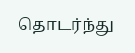தொடர்ந்து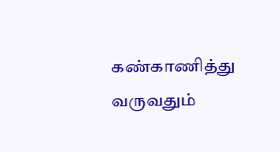கண்காணித்து வருவதும்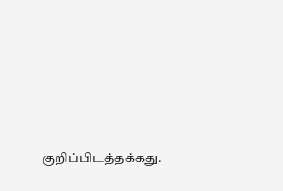குறிப்பிடத்தக்கது.